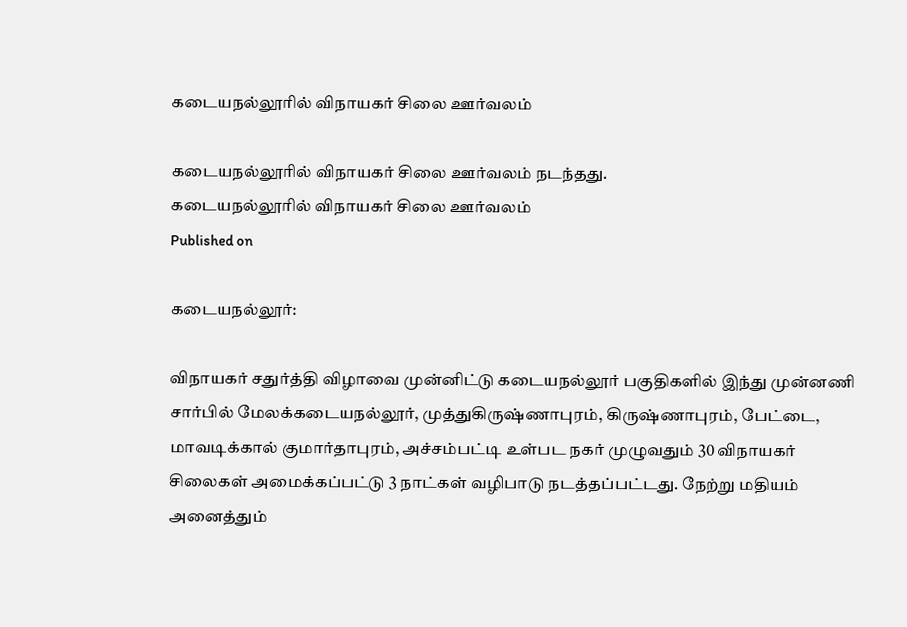கடையநல்லூரில் விநாயகர் சிலை ஊர்வலம்

கடையநல்லூரில் விநாயகர் சிலை ஊர்வலம் நடந்தது.
கடையநல்லூரில் விநாயகர் சிலை ஊர்வலம்
Published on

கடையநல்லூர்:

விநாயகர் சதுர்த்தி விழாவை முன்னிட்டு கடையநல்லூர் பகுதிகளில் இந்து முன்னணி சார்பில் மேலக்கடையநல்லூர், முத்துகிருஷ்ணாபுரம், கிருஷ்ணாபுரம், பேட்டை, மாவடிக்கால் குமார்தாபுரம், அச்சம்பட்டி உள்பட நகர் முழுவதும் 30 விநாயகர் சிலைகள் அமைக்கப்பட்டு 3 நாட்கள் வழிபாடு நடத்தப்பட்டது. நேற்று மதியம் அனைத்தும்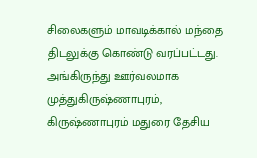சிலைகளும் மாவடிக்கால் மந்தை திடலுக்கு கொண்டு வரப்பட்டது. அங்கிருந்து ஊர்வலமாக முத்துகிருஷ்ணாபுரம், கிருஷ்ணாபுரம் மதுரை தேசிய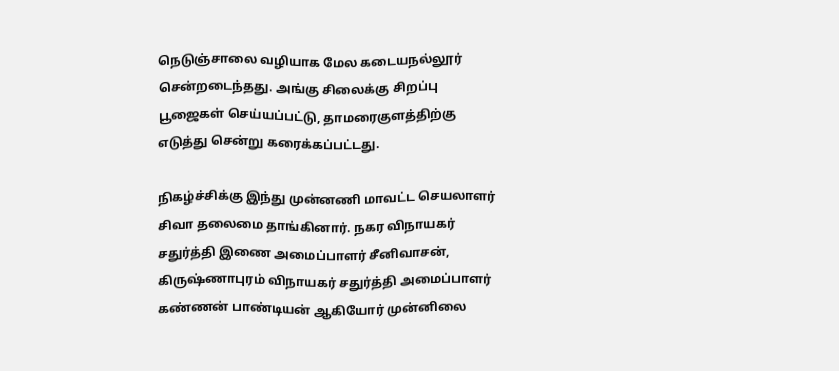நெடுஞ்சாலை வழியாக மேல கடையநல்லூர் சென்றடைந்தது. அங்கு சிலைக்கு சிறப்பு பூஜைகள் செய்யப்பட்டு, தாமரைகுளத்திற்கு எடுத்து சென்று கரைக்கப்பட்டது.

நிகழ்ச்சிக்கு இந்து முன்னணி மாவட்ட செயலாளர் சிவா தலைமை தாங்கினார். நகர விநாயகர் சதுர்த்தி இணை அமைப்பாளர் சீனிவாசன், கிருஷ்ணாபுரம் விநாயகர் சதுர்த்தி அமைப்பாளர் கண்ணன் பாண்டியன் ஆகியோர் முன்னிலை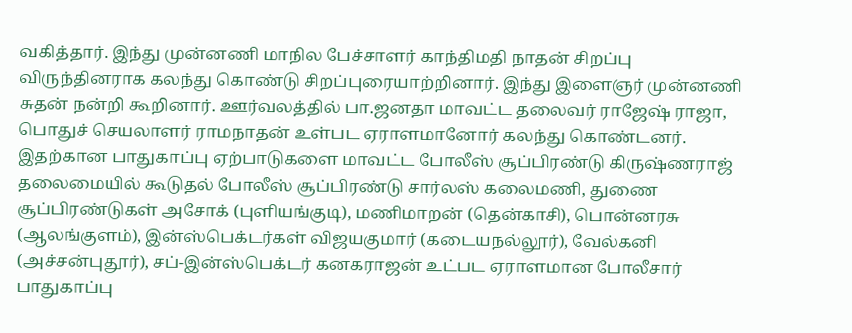வகித்தார். இந்து முன்னணி மாநில பேச்சாளர் காந்திமதி நாதன் சிறப்பு விருந்தினராக கலந்து கொண்டு சிறப்புரையாற்றினார். இந்து இளைஞர் முன்னணி சுதன் நன்றி கூறினார். ஊர்வலத்தில் பா.ஜனதா மாவட்ட தலைவர் ராஜேஷ் ராஜா, பொதுச் செயலாளர் ராமநாதன் உள்பட ஏராளமானோர் கலந்து கொண்டனர். இதற்கான பாதுகாப்பு ஏற்பாடுகளை மாவட்ட போலீஸ் சூப்பிரண்டு கிருஷ்ணராஜ் தலைமையில் கூடுதல் போலீஸ் சூப்பிரண்டு சார்லஸ் கலைமணி, துணை சூப்பிரண்டுகள் அசோக் (புளியங்குடி), மணிமாறன் (தென்காசி), பொன்னரசு (ஆலங்குளம்), இன்ஸ்பெக்டர்கள் விஜயகுமார் (கடையநல்லூர்), வேல்கனி (அச்சன்புதூர்), சப்-இன்ஸ்பெக்டர் கனகராஜன் உட்பட ஏராளமான போலீசார் பாதுகாப்பு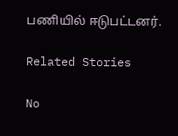பணியில் ஈடுபட்டனர்.

Related Stories

No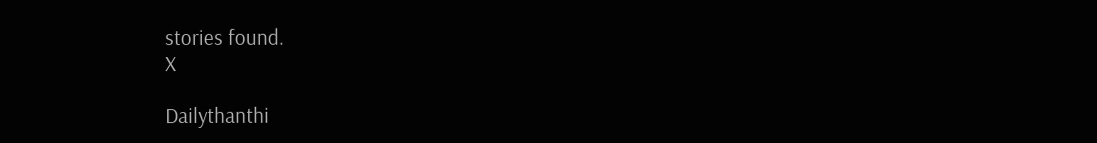stories found.
X

Dailythanthi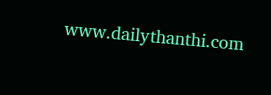www.dailythanthi.com